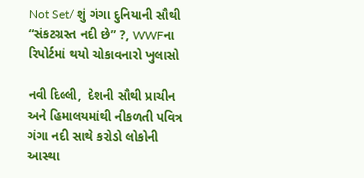Not Set/ શું ગંગા દુનિયાની સૌથી “સંકટગ્રસ્ત નદી છે” ?, WWFના રિપોર્ટમાં થયો ચોકાવનારો ખુલાસો

નવી દિલ્લી,  દેશની સૌથી પ્રાચીન અને હિમાલયમાંથી નીકળતી પવિત્ર ગંગા નદી સાથે કરોડો લોકોની આસ્થા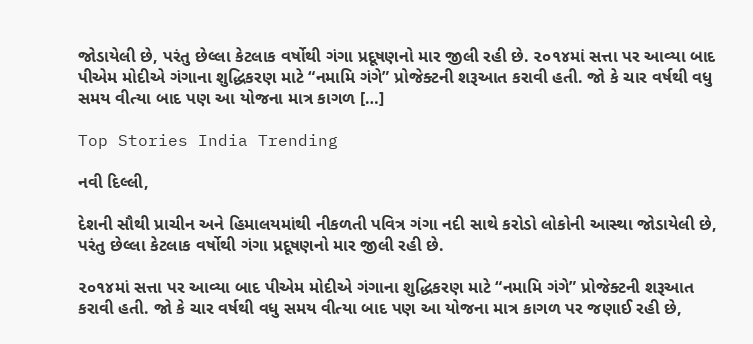જોડાયેલી છે, પરંતુ છેલ્લા કેટલાક વર્ષોથી ગંગા પ્રદૂષણનો માર જીલી રહી છે. ૨૦૧૪માં સત્તા પર આવ્યા બાદ પીએમ મોદીએ ગંગાના શુદ્ધિકરણ માટે “નમામિ ગંગે” પ્રોજેક્ટની શરૂઆત કરાવી હતી. જો કે ચાર વર્ષથી વધુ સમય વીત્યા બાદ પણ આ યોજના માત્ર કાગળ […]

Top Stories India Trending

નવી દિલ્લી,

દેશની સૌથી પ્રાચીન અને હિમાલયમાંથી નીકળતી પવિત્ર ગંગા નદી સાથે કરોડો લોકોની આસ્થા જોડાયેલી છે, પરંતુ છેલ્લા કેટલાક વર્ષોથી ગંગા પ્રદૂષણનો માર જીલી રહી છે.

૨૦૧૪માં સત્તા પર આવ્યા બાદ પીએમ મોદીએ ગંગાના શુદ્ધિકરણ માટે “નમામિ ગંગે” પ્રોજેક્ટની શરૂઆત કરાવી હતી. જો કે ચાર વર્ષથી વધુ સમય વીત્યા બાદ પણ આ યોજના માત્ર કાગળ પર જણાઈ રહી છે,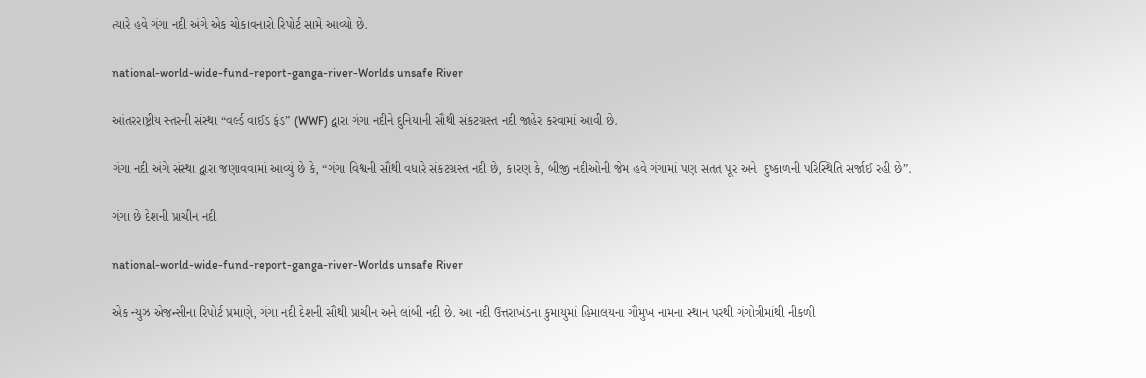ત્યારે હવે ગંગા નદી અંગે એક ચોકાવનારો રિપોર્ટ સામે આવ્યો છે.

national-world-wide-fund-report-ganga-river-Worlds unsafe River

આંતરરાષ્ટ્રીય સ્તરની સંસ્થા “વર્લ્ડ વાઈડ ફંડ” (WWF) દ્વારા ગંગા નદીને દુનિયાની સૌથી સંકટગ્રસ્ત નદી જાહેર કરવામાં આવી છે.

ગંગા નદી અંગે સંસ્થા દ્વારા જણાવવામાં આવ્યું છે કે, “ગંગા વિશ્વની સૌથી વધારે સંકટગ્રસ્ત નદી છે, કારણ કે, બીજી નદીઓની જેમ હવે ગંગામાં પણ સતત પૂર અને  દુષ્કાળની પરિસ્થિતિ સર્જાઈ રહી છે”.

ગંગા છે દેશની પ્રાચીન નદી

national-world-wide-fund-report-ganga-river-Worlds unsafe River

એક ન્યુઝ એજન્સીના રિપોર્ટ પ્રમાણે, ગંગા નદી દેશની સૌથી પ્રાચીન અને લાંબી નદી છે. આ નદી ઉત્તરાખંડના કુમાયુમાં હિમાલયના ગૌમુખ નામના સ્થાન પરથી ગંગોત્રીમાંથી નીકળી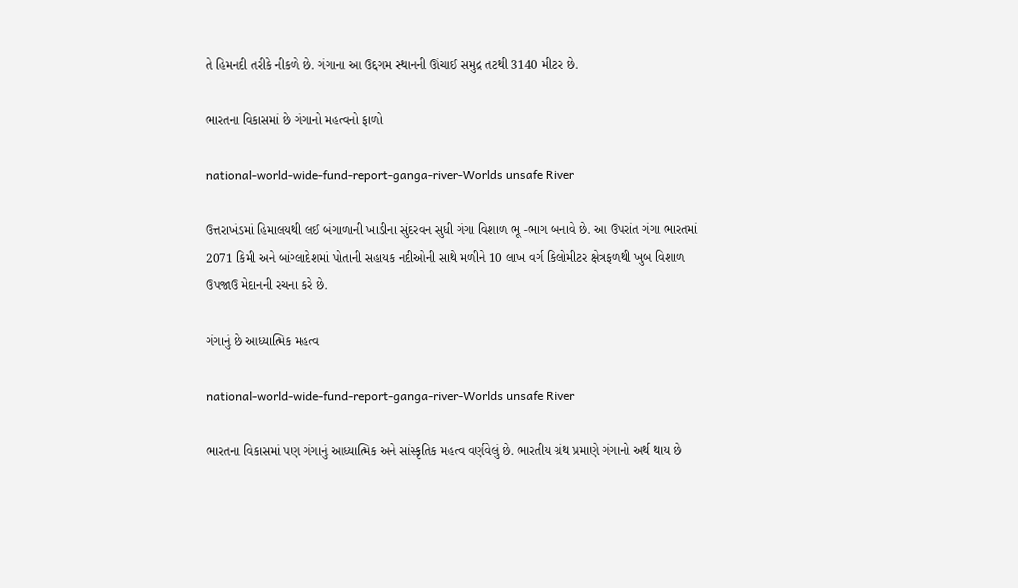તે હિમનદી તરીકે નીકળે છે. ગંગાના આ ઉદ્દગમ સ્થાનની ઊંચાઈ સમુદ્ર તટથી 3140 મીટર છે.

ભારતના વિકાસમાં છે ગંગાનો મહત્વનો ફાળો

national-world-wide-fund-report-ganga-river-Worlds unsafe River

ઉત્તરાખંડમાં હિમાલયથી લઈ બંગાળાની ખાડીના સુંદરવન સુધી ગંગા વિશાળ ભૂ -ભાગ બનાવે છે. આ ઉપરાંત ગંગા ભારતમાં 2071 કિમી અને બાંગ્લાદેશમાં પોતાની સહાયક નદીઓની સાથે મળીને 10 લાખ વર્ગ કિલોમીટર ક્ષેત્રફળથી ખુબ વિશાળ ઉપજાઉ મેદાનની રચના કરે છે.

ગંગાનું છે આધ્યાત્મિક મહત્વ

national-world-wide-fund-report-ganga-river-Worlds unsafe River

ભારતના વિકાસમાં પણ ગંગાનું આધ્યાત્મિક અને સાંસ્કૃતિક મહત્વ વર્ણવેલું છે. ભારતીય ગ્રંથ પ્રમાણે ગંગાનો અર્થ થાય છે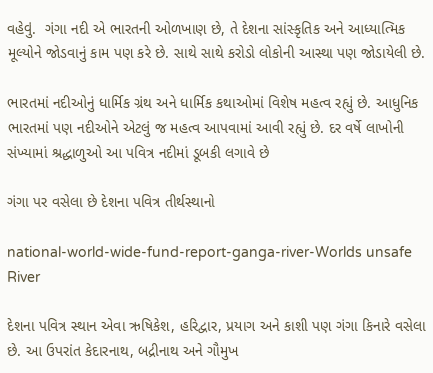વહેવું.  ગંગા નદી એ ભારતની ઓળખાણ છે, તે દેશના સાંસ્કૃતિક અને આધ્યાત્મિક મૂલ્યોને જોડવાનું કામ પણ કરે છે. સાથે સાથે કરોડો લોકોની આસ્થા પણ જોડાયેલી છે.

ભારતમાં નદીઓનું ધાર્મિક ગ્રંથ અને ધાર્મિક કથાઓમાં વિશેષ મહત્વ રહ્યું છે. આધુનિક ભારતમાં પણ નદીઓને એટલું જ મહત્વ આપવામાં આવી રહ્યું છે. દર વર્ષે લાખોની સંખ્યામાં શ્રદ્ધાળુઓ આ પવિત્ર નદીમાં ડૂબકી લગાવે છે

ગંગા પર વસેલા છે દેશના પવિત્ર તીર્થસ્થાનો

national-world-wide-fund-report-ganga-river-Worlds unsafe River

દેશના પવિત્ર સ્થાન એવા ઋષિકેશ, હરિદ્વાર, પ્રયાગ અને કાશી પણ ગંગા કિનારે વસેલા છે. આ ઉપરાંત કેદારનાથ, બદ્રીનાથ અને ગૌમુખ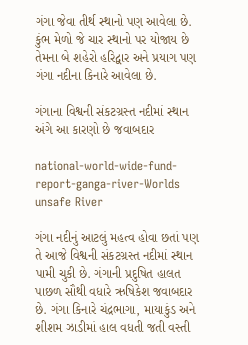ગંગા જેવા તીર્થ સ્થાનો પણ આવેલા છે. કુંભ મેળો જે ચાર સ્થાનો પર યોજાય છે તેમના બે શહેરો હરિદ્વાર અને પ્રયાગ પણ ગંગા નદીના કિનારે આવેલા છે.

ગંગાના વિશ્વની સંકટગ્રસ્ત નદીમાં સ્થાન અંગે આ કારણો છે જવાબદાર

national-world-wide-fund-report-ganga-river-Worlds unsafe River

ગંગા નદીનું આટલું મહત્વ હોવા છતાં પણ તે આજે વિશ્વની સંકટગ્રસ્ત નદીમાં સ્થાન પામી ચુકી છે. ગંગાની પ્રદુષિત હાલત પાછળ સૌથી વધારે ઋષિકેશ જવાબદાર છે. ગંગા કિનારે ચંદ્રભાગા, માયાકુંડ અને શીશમ ઝાડીમાં હાલ વધતી જતી વસ્તી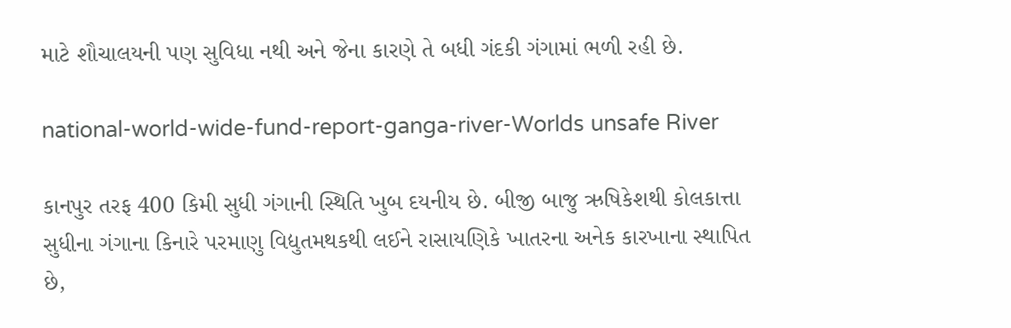માટે શૌચાલયની પણ સુવિધા નથી અને જેના કારણે તે બધી ગંદકી ગંગામાં ભળી રહી છે.

national-world-wide-fund-report-ganga-river-Worlds unsafe River

કાનપુર તરફ 400 કિમી સુધી ગંગાની સ્થિતિ ખુબ દયનીય છે. બીજી બાજુ ઋષિકેશથી કોલકાત્તા સુધીના ગંગાના કિનારે પરમાણુ વિદ્યુતમથકથી લઈને રાસાયણિકે ખાતરના અનેક કારખાના સ્થાપિત છે,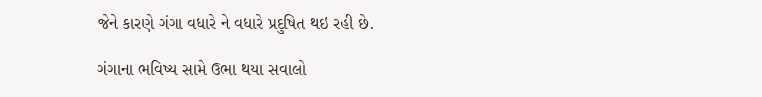જેને કારણે ગંગા વધારે ને વધારે પ્રદુષિત થઇ રહી છે.

ગંગાના ભવિષ્ય સામે ઉભા થયા સવાલો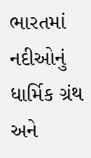ભારતમાં નદીઓનું ધાર્મિક ગ્રંથ અને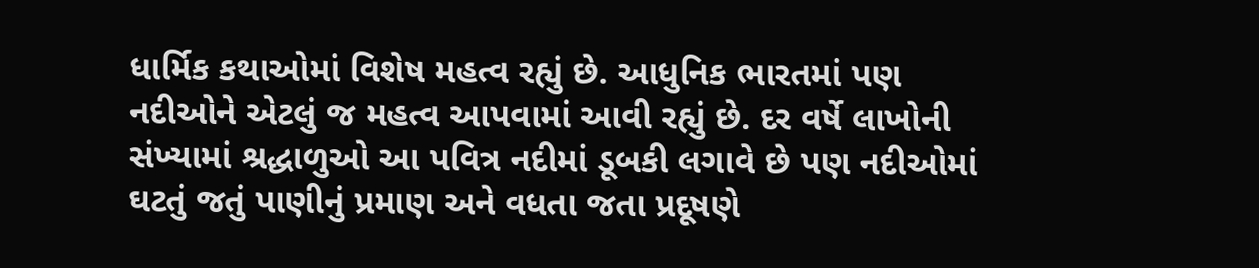ધાર્મિક કથાઓમાં વિશેષ મહત્વ રહ્યું છે. આધુનિક ભારતમાં પણ નદીઓને એટલું જ મહત્વ આપવામાં આવી રહ્યું છે. દર વર્ષે લાખોની સંખ્યામાં શ્રદ્ધાળુઓ આ પવિત્ર નદીમાં ડૂબકી લગાવે છે પણ નદીઓમાં  ઘટતું જતું પાણીનું પ્રમાણ અને વધતા જતા પ્રદૂષણે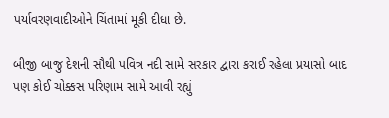પર્યાવરણવાદીઓને ચિંતામાં મૂકી દીધા છે.

બીજી બાજુ દેશની સૌથી પવિત્ર નદી સામે સરકાર દ્વારા કરાઈ રહેલા પ્રયાસો બાદ પણ કોઈ ચોક્કસ પરિણામ સામે આવી રહ્યું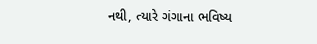નથી, ત્યારે ગંગાના ભવિષ્ય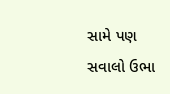સામે પણ સવાલો ઉભા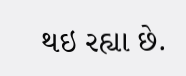થઇ રહ્યા છે.